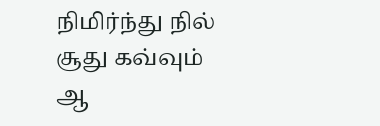நிமிர்ந்து நில்
சூது கவ்வும்
ஆ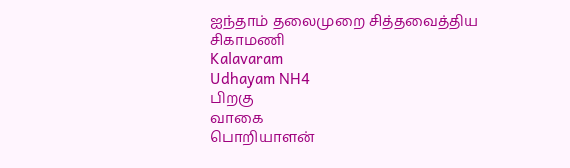ஐந்தாம் தலைமுறை சித்தவைத்திய சிகாமணி
Kalavaram
Udhayam NH4
பிறகு
வாகை
பொறியாளன்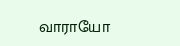வாராயோ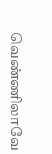வெண்ணிலாவே